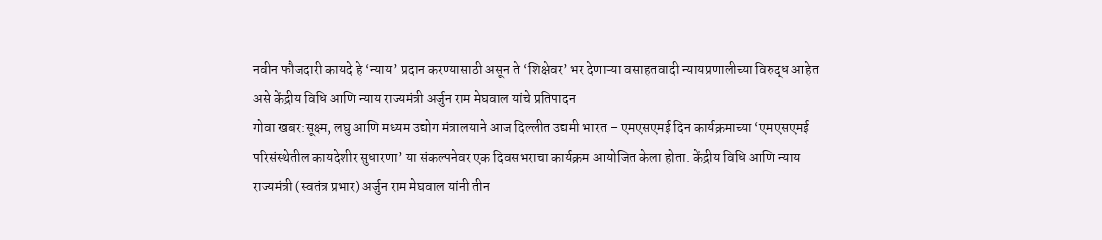नवीन फौजदारी कायदे हे ‘न्याय’ प्रदान करण्यासाठी असून ते ‘शिक्षेवर’ भर देणाऱ्या वसाहतवादी न्यायप्रणालीच्या विरुद्ध आहेत असे केंद्रीय विधि आणि न्याय राज्यमंत्री अर्जुन राम मेघवाल यांचे प्रतिपादन
गोवा खबर:सूक्ष्म, लघु आणि मध्यम उद्योग मंत्रालयाने आज दिल्लीत उद्यमी भारत – एमएसएमई दिन कार्यक्रमाच्या ‘एमएसएमई परिसंस्थेतील कायदेशीर सुधारणा’ या संकल्पनेवर एक दिवसभराचा कार्यक्रम आयोजित केला होता. केंद्रीय विधि आणि न्याय राज्यमंत्री (स्वतंत्र प्रभार) अर्जुन राम मेघवाल यांनी तीन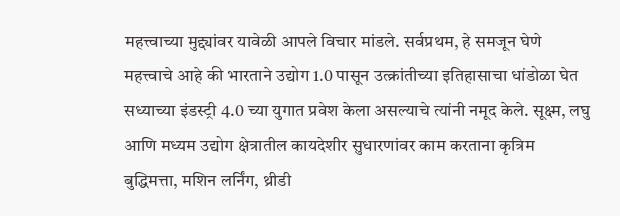महत्त्वाच्या मुद्द्यांवर यावेळी आपले विचार मांडले. सर्वप्रथम, हे समजून घेणे महत्त्वाचे आहे की भारताने उद्योग 1.0 पासून उत्क्रांतीच्या इतिहासाचा धांडोळा घेत सध्याच्या इंडस्ट्री 4.0 च्या युगात प्रवेश केला असल्याचे त्यांनी नमूद केले. सूक्ष्म, लघु आणि मध्यम उद्योग क्षेत्रातील कायदेशीर सुधारणांवर काम करताना कृत्रिम बुद्धिमत्ता, मशिन लर्निंग, थ्रीडी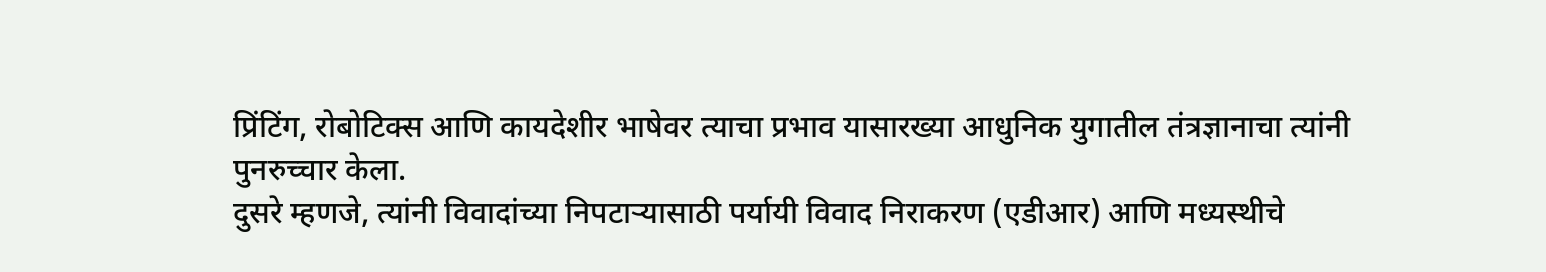प्रिंटिंग, रोबोटिक्स आणि कायदेशीर भाषेवर त्याचा प्रभाव यासारख्या आधुनिक युगातील तंत्रज्ञानाचा त्यांनी पुनरुच्चार केला.
दुसरे म्हणजे, त्यांनी विवादांच्या निपटाऱ्यासाठी पर्यायी विवाद निराकरण (एडीआर) आणि मध्यस्थीचे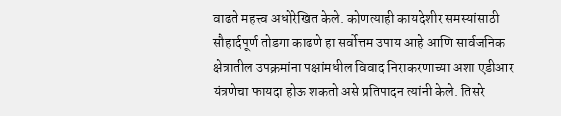वाढते महत्त्व अधोरेखित केले. कोणत्याही कायदेशीर समस्यांसाठी सौहार्दपूर्ण तोडगा काढणे हा सर्वोत्तम उपाय आहे आणि सार्वजनिक क्षेत्रातील उपक्रमांना पक्षांमधील विवाद निराकरणाच्या अशा एडीआर यंत्रणेचा फायदा होऊ शकतो असे प्रतिपादन त्यांनी केले. तिसरे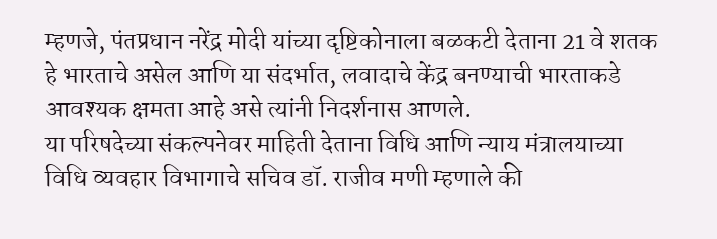म्हणजे, पंतप्रधान नरेंद्र मोदी यांच्या दृष्टिकोनाला बळकटी देताना 21 वे शतक हे भारताचे असेल आणि या संदर्भात, लवादाचे केंद्र बनण्याची भारताकडे आवश्यक क्षमता आहे असे त्यांनी निदर्शनास आणले.
या परिषदेच्या संकल्पनेवर माहिती देताना विधि आणि न्याय मंत्रालयाच्या विधि व्यवहार विभागाचे सचिव डॉ. राजीव मणी म्हणाले की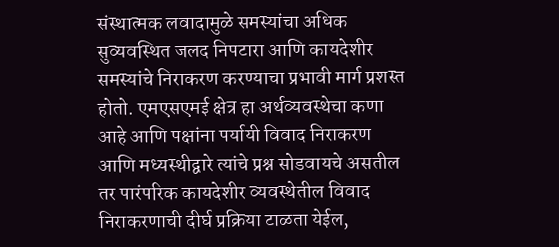संस्थात्मक लवादामुळे समस्यांचा अधिक सुव्यवस्थित जलद निपटारा आणि कायदेशीर समस्यांचे निराकरण करण्याचा प्रभावी मार्ग प्रशस्त होतो. एमएसएमई क्षेत्र हा अर्थव्यवस्थेचा कणा आहे आणि पक्षांना पर्यायी विवाद निराकरण आणि मध्यस्थीद्वारे त्यांचे प्रश्न सोडवायचे असतील तर पारंपरिक कायदेशीर व्यवस्थेतील विवाद निराकरणाची दीर्घ प्रक्रिया टाळता येईल,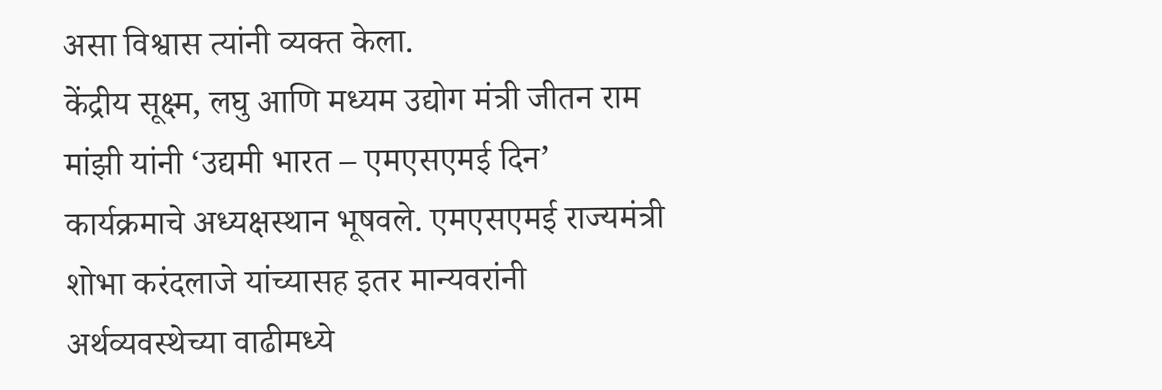असा विश्वास त्यांनी व्यक्त केला.
केंद्रीय सूक्ष्म, लघु आणि मध्यम उद्योग मंत्री जीतन राम मांझी यांनी ‘उद्यमी भारत – एमएसएमई दिन’ कार्यक्रमाचे अध्यक्षस्थान भूषवले. एमएसएमई राज्यमंत्री शोभा करंदलाजे यांच्यासह इतर मान्यवरांनी अर्थव्यवस्थेच्या वाढीमध्ये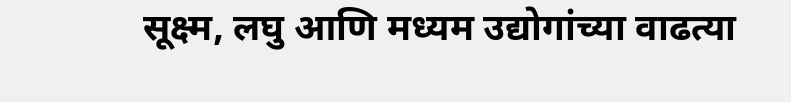सूक्ष्म, लघु आणि मध्यम उद्योगांच्या वाढत्या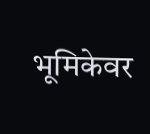भूमिकेवर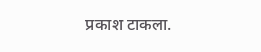प्रकाश टाकला.